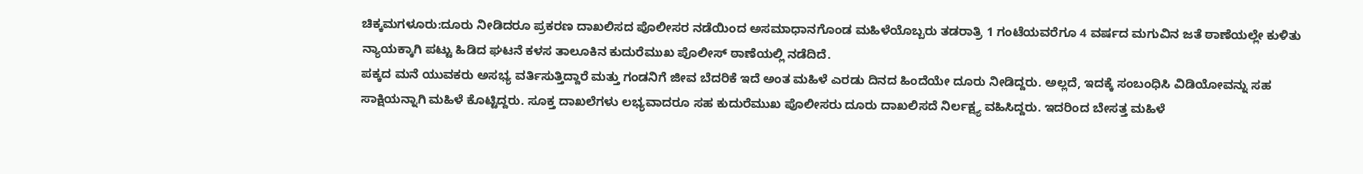ಚಿಕ್ಕಮಗಳೂರು:ದೂರು ನೀಡಿದರೂ ಪ್ರಕರಣ ದಾಖಲಿಸದ ಪೊಲೀಸರ ನಡೆಯಿಂದ ಅಸಮಾಧಾನಗೊಂಡ ಮಹಿಳೆಯೊಬ್ಬರು ತಡರಾತ್ರಿ 1 ಗಂಟೆಯವರೆಗೂ 4 ವರ್ಷದ ಮಗುವಿನ ಜತೆ ಠಾಣೆಯಲ್ಲೇ ಕುಳಿತು ನ್ಯಾಯಕ್ಕಾಗಿ ಪಟ್ಟು ಹಿಡಿದ ಘಟನೆ ಕಳಸ ತಾಲೂಕಿನ ಕುದುರೆಮುಖ ಪೊಲೀಸ್ ಠಾಣೆಯಲ್ಲಿ ನಡೆದಿದೆ.
ಪಕ್ಕದ ಮನೆ ಯುವಕರು ಅಸಭ್ಯ ವರ್ತಿಸುತ್ತಿದ್ದಾರೆ ಮತ್ತು ಗಂಡನಿಗೆ ಜೀವ ಬೆದರಿಕೆ ಇದೆ ಅಂತ ಮಹಿಳೆ ಎರಡು ದಿನದ ಹಿಂದೆಯೇ ದೂರು ನೀಡಿದ್ದರು. ಅಲ್ಲದೆ, ಇದಕ್ಕೆ ಸಂಬಂಧಿಸಿ ವಿಡಿಯೋವನ್ನು ಸಹ ಸಾಕ್ಷಿಯನ್ನಾಗಿ ಮಹಿಳೆ ಕೊಟ್ಟಿದ್ದರು. ಸೂಕ್ತ ದಾಖಲೆಗಳು ಲಭ್ಯವಾದರೂ ಸಹ ಕುದುರೆಮುಖ ಪೊಲೀಸರು ದೂರು ದಾಖಲಿಸದೆ ನಿರ್ಲಕ್ಷ್ಯ ವಹಿಸಿದ್ದರು. ಇದರಿಂದ ಬೇಸತ್ತ ಮಹಿಳೆ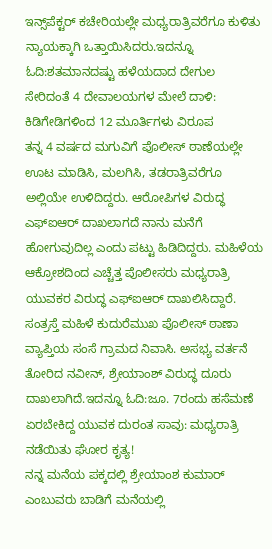ಇನ್ಸ್‌ಪೆಕ್ಟರ್ ಕಚೇರಿಯಲ್ಲೇ ಮಧ್ಯರಾತ್ರಿವರೆಗೂ ಕುಳಿತು ನ್ಯಾಯಕ್ಕಾಗಿ ಒತ್ತಾಯಿಸಿದರು.ಇದನ್ನೂ ಓದಿ:ಶತಮಾನದಷ್ಟು ಹಳೆಯದಾದ ದೇಗುಲ ಸೇರಿದಂತೆ 4 ದೇವಾಲಯಗಳ ಮೇಲೆ ದಾಳಿ: ಕಿಡಿಗೇಡಿಗಳಿಂದ 12 ಮೂರ್ತಿಗಳು ವಿರೂಪ
ತನ್ನ 4 ವರ್ಷದ ಮಗುವಿಗೆ ಪೊಲೀಸ್ ಠಾಣೆಯಲ್ಲೇ ಊಟ ಮಾಡಿಸಿ, ಮಲಗಿಸಿ, ತಡರಾತ್ರಿವರೆಗೂ ಅಲ್ಲಿಯೇ ಉಳಿದಿದ್ದರು. ಆರೋಪಿಗಳ ವಿರುದ್ಧ ಎಫ್ಐಆರ್ ದಾಖಲಾಗದೆ ನಾನು ಮನೆಗೆ ಹೋಗುವುದಿಲ್ಲ ಎಂದು ಪಟ್ಟು ಹಿಡಿದಿದ್ದರು. ಮಹಿಳೆಯ ಆಕ್ರೋಶದಿಂದ ಎಚ್ಚೆತ್ತ ಪೊಲೀಸರು ಮಧ್ಯರಾತ್ರಿ ಯುವಕರ ವಿರುದ್ಧ ಎಫ್ಐಆರ್ ದಾಖಲಿಸಿದ್ದಾರೆ.
ಸಂತ್ರಸ್ತೆ ಮಹಿಳೆ ಕುದುರೆಮುಖ ಪೊಲೀಸ್ ಠಾಣಾ ವ್ಯಾಪ್ತಿಯ ಸಂಸೆ ಗ್ರಾಮದ ನಿವಾಸಿ. ಅಸಭ್ಯ ವರ್ತನೆ ತೋರಿದ ನವೀನ್, ಶ್ರೇಯಾಂಶ್ ವಿರುದ್ಧ ದೂರು ದಾಖಲಾಗಿದೆ.ಇದನ್ನೂ ಓದಿ:ಜೂ. 7ರಂದು ಹಸೆಮಣೆ ಏರಬೇಕಿದ್ದ ಯುವಕ ದುರಂತ ಸಾವು: ಮಧ್ಯರಾತ್ರಿ ನಡೆಯಿತು ಘೋರ ಕೃತ್ಯ!
ನನ್ನ ಮನೆಯ ಪಕ್ಕದಲ್ಲಿ ಶ್ರೇಯಾಂಶ ಕುಮಾರ್ ಎಂಬುವರು ಬಾಡಿಗೆ ಮನೆಯಲ್ಲಿ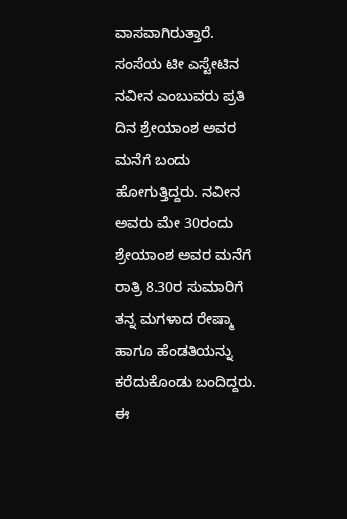ವಾಸವಾಗಿರುತ್ತಾರೆ. ಸಂಸೆಯ ಟೀ ಎಸ್ಟೇಟಿನ ನವೀನ ಎಂಬುವರು ಪ್ರತಿ ದಿನ ಶ್ರೇಯಾಂಶ ಅವರ ಮನೆಗೆ ಬಂದು ಹೋಗುತ್ತಿದ್ದರು. ನವೀನ ಅವರು ಮೇ 30ರಂದು ಶ್ರೇಯಾಂಶ ಅವರ ಮನೆಗೆ ರಾತ್ರಿ 8.30ರ ಸುಮಾರಿಗೆ ತನ್ನ ಮಗಳಾದ ರೇಷ್ಮಾ ಹಾಗೂ ಹೆಂಡತಿಯನ್ನು ಕರೆದುಕೊಂಡು ಬಂದಿದ್ದರು. ಈ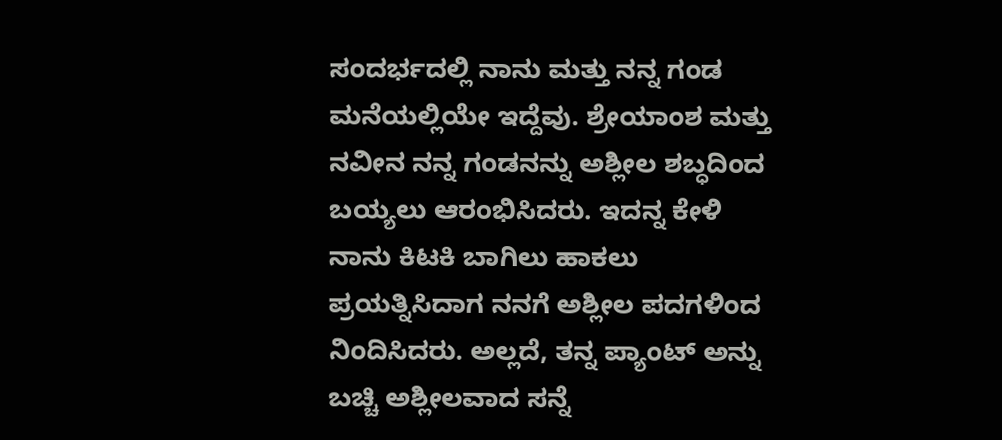ಸಂದರ್ಭದಲ್ಲಿ ನಾನು ಮತ್ತು ನನ್ನ ಗಂಡ ಮನೆಯಲ್ಲಿಯೇ ಇದ್ದೆವು. ಶ್ರೇಯಾಂಶ ಮತ್ತು ನವೀನ ನನ್ನ ಗಂಡನನ್ನು ಅಶ್ಲೀಲ ಶಬ್ಧದಿಂದ ಬಯ್ಯಲು ಆರಂಭಿಸಿದರು. ಇದನ್ನ ಕೇಳಿ ನಾನು ಕಿಟಕಿ ಬಾಗಿಲು ಹಾಕಲು ಪ್ರಯತ್ನಿಸಿದಾಗ ನನಗೆ ಅಶ್ಲೀಲ ಪದಗಳಿಂದ ನಿಂದಿಸಿದರು. ಅಲ್ಲದೆ, ತನ್ನ ಪ್ಯಾಂಟ್ ಅನ್ನು ಬಚ್ಚಿ ಅಶ್ಲೀಲವಾದ ಸನ್ನೆ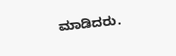ಮಾಡಿದರು.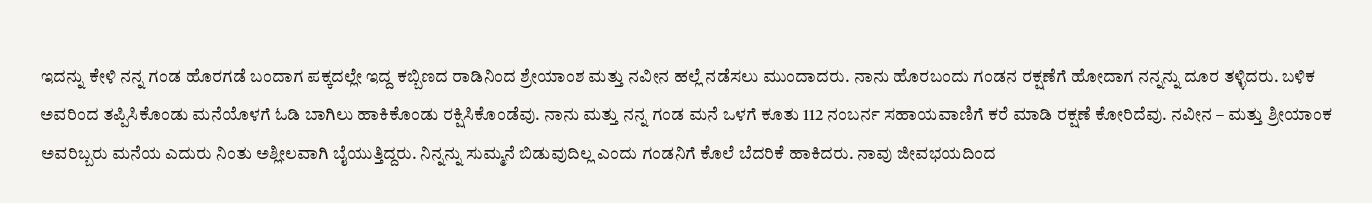ಇದನ್ನು ಕೇಳಿ ನನ್ನ ಗಂಡ ಹೊರಗಡೆ ಬಂದಾಗ ಪಕ್ಕದಲ್ಲೇ ಇದ್ದ ಕಬ್ಬಿಣದ ರಾಡಿನಿಂದ ಶ್ರೇಯಾಂಶ ಮತ್ತು ನವೀನ ಹಲ್ಲೆ ನಡೆಸಲು ಮುಂದಾದರು. ನಾನು ಹೊರಬಂದು ಗಂಡನ ರಕ್ಷಣೆಗೆ ಹೋದಾಗ ನನ್ನನ್ನು ದೂರ ತಳ್ಳಿದರು. ಬಳಿಕ ಅವರಿಂದ ತಪ್ಪಿಸಿಕೊಂಡು ಮನೆಯೊಳಗೆ ಓಡಿ ಬಾಗಿಲು ಹಾಕಿಕೊಂಡು ರಕ್ಷಿಸಿಕೊಂಡೆವು. ನಾನು ಮತ್ತು ನನ್ನ ಗಂಡ ಮನೆ ಒಳಗೆ ಕೂತು 112 ನಂಬರ್ನ ಸಹಾಯವಾಣಿಗೆ ಕರೆ ಮಾಡಿ ರಕ್ಷಣೆ ಕೋರಿದೆವು. ನವೀನ – ಮತ್ತು ಶ್ರೀಯಾಂಕ ಅವರಿಬ್ಬರು ಮನೆಯ ಎದುರು ನಿಂತು ಅಶ್ಲೀಲವಾಗಿ ಬೈಯುತ್ತಿದ್ದರು. ನಿನ್ನನ್ನು ಸುಮ್ಮನೆ ಬಿಡುವುದಿಲ್ಲ ಎಂದು ಗಂಡನಿಗೆ ಕೊಲೆ ಬೆದರಿಕೆ ಹಾಕಿದರು. ನಾವು ಜೀವಭಯದಿಂದ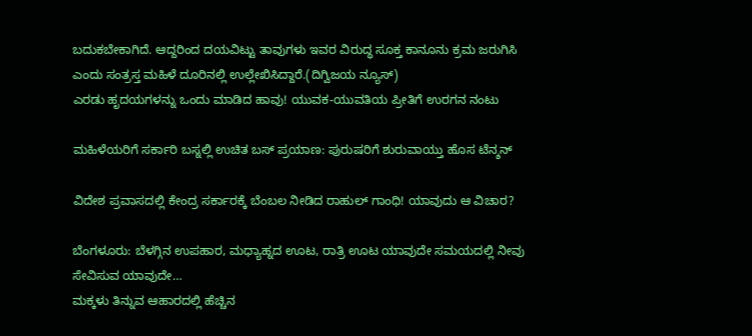ಬದುಕಬೇಕಾಗಿದೆ. ಆದ್ದರಿಂದ ದಯವಿಟ್ಟು ತಾವುಗಳು ಇವರ ವಿರುದ್ಧ ಸೂಕ್ತ ಕಾನೂನು ಕ್ರಮ ಜರುಗಿಸಿ ಎಂದು ಸಂತ್ರಸ್ತ ಮಹಿಳೆ ದೂರಿನಲ್ಲಿ ಉಲ್ಲೇಖಿಸಿದ್ದಾರೆ.(ದಿಗ್ವಿಜಯ ನ್ಯೂಸ್)
ಎರಡು ಹೃದಯಗಳನ್ನು ಒಂದು ಮಾಡಿದ ಹಾವು! ಯುವಕ-ಯುವತಿಯ ಪ್ರೀತಿಗೆ ಉರಗನ ನಂಟು

ಮಹಿಳೆಯರಿಗೆ ಸರ್ಕಾರಿ ಬಸ್ನಲ್ಲಿ ಉಚಿತ ಬಸ್ ಪ್ರಯಾಣ: ಪುರುಷರಿಗೆ ಶುರುವಾಯ್ತು ಹೊಸ ಟೆನ್ಶನ್

ವಿದೇಶ ಪ್ರವಾಸದಲ್ಲಿ ಕೇಂದ್ರ ಸರ್ಕಾರಕ್ಕೆ ಬೆಂಬಲ ನೀಡಿದ ರಾಹುಲ್ ಗಾಂಧಿ! ಯಾವುದು ಆ ವಿಚಾರ?

ಬೆಂಗಳೂರು: ಬೆಳಗ್ಗಿನ ಉಪಹಾರ, ಮಧ್ಯಾಹ್ನದ ಊಟ, ರಾತ್ರಿ ಊಟ ಯಾವುದೇ ಸಮಯದಲ್ಲಿ ನೀವು ಸೇವಿಸುವ ಯಾವುದೇ…
ಮಕ್ಕಳು ತಿನ್ನುವ ಆಹಾರದಲ್ಲಿ ಹೆಚ್ಚಿನ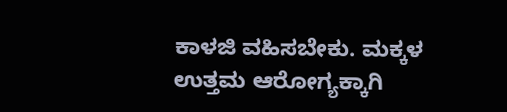ಕಾಳಜಿ ವಹಿಸಬೇಕು. ಮಕ್ಕಳ ಉತ್ತಮ ಆರೋಗ್ಯಕ್ಕಾಗಿ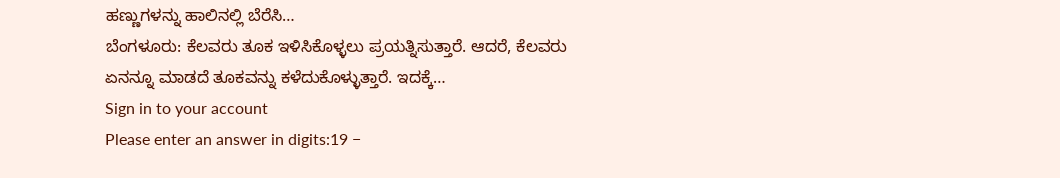ಹಣ್ಣುಗಳನ್ನು ಹಾಲಿನಲ್ಲಿ ಬೆರೆಸಿ…
ಬೆಂಗಳೂರು: ಕೆಲವರು ತೂಕ ಇಳಿಸಿಕೊಳ್ಳಲು ಪ್ರಯತ್ನಿಸುತ್ತಾರೆ. ಆದರೆ, ಕೆಲವರು ಏನನ್ನೂ ಮಾಡದೆ ತೂಕವನ್ನು ಕಳೆದುಕೊಳ್ಳುತ್ತಾರೆ. ಇದಕ್ಕೆ…
Sign in to your account
Please enter an answer in digits:19 −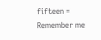fifteen =
Remember me